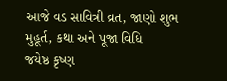આજે વડ સાવિત્રી વ્રત, જાણો શુભ મુહૂર્ત, કથા અને પૂજા વિધિ
જયેષ્ઠ કૃષ્ણ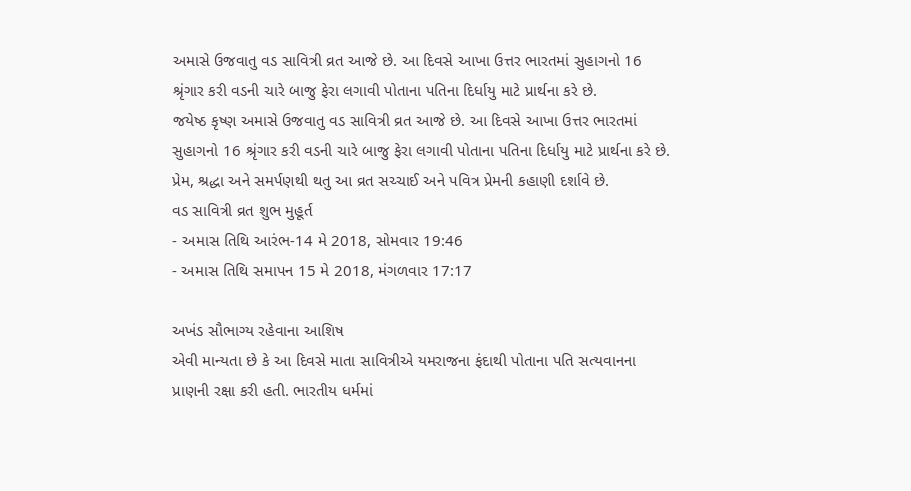અમાસે ઉજવાતુ વડ સાવિત્રી વ્રત આજે છે. આ દિવસે આખા ઉત્તર ભારતમાં સુહાગનો 16 શ્રૃંગાર કરી વડની ચારે બાજુ ફેરા લગાવી પોતાના પતિના દિર્ધાયુ માટે પ્રાર્થના કરે છે.
જયેષ્ઠ કૃષ્ણ અમાસે ઉજવાતુ વડ સાવિત્રી વ્રત આજે છે. આ દિવસે આખા ઉત્તર ભારતમાં સુહાગનો 16 શ્રૃંગાર કરી વડની ચારે બાજુ ફેરા લગાવી પોતાના પતિના દિર્ધાયુ માટે પ્રાર્થના કરે છે. પ્રેમ, શ્રદ્ધા અને સમર્પણથી થતુ આ વ્રત સચ્ચાઈ અને પવિત્ર પ્રેમની કહાણી દર્શાવે છે.
વડ સાવિત્રી વ્રત શુભ મુહૂર્ત
- અમાસ તિથિ આરંભ-14 મે 2018, સોમવાર 19:46
- અમાસ તિથિ સમાપન 15 મે 2018, મંગળવાર 17:17

અખંડ સૌભાગ્ય રહેવાના આશિષ
એવી માન્યતા છે કે આ દિવસે માતા સાવિત્રીએ યમરાજના ફંદાથી પોતાના પતિ સત્યવાનના પ્રાણની રક્ષા કરી હતી. ભારતીય ધર્મમાં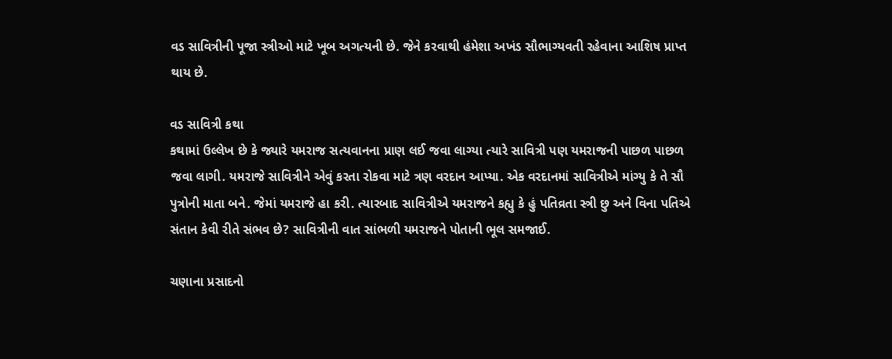વડ સાવિત્રીની પૂજા સ્ત્રીઓ માટે ખૂબ અગત્યની છે. જેને કરવાથી હંમેશા અખંડ સૌભાગ્યવતી રહેવાના આશિષ પ્રાપ્ત થાય છે.

વડ સાવિત્રી કથા
કથામાં ઉલ્લેખ છે કે જ્યારે યમરાજ સત્યવાનના પ્રાણ લઈ જવા લાગ્યા ત્યારે સાવિત્રી પણ યમરાજની પાછળ પાછળ જવા લાગી. યમરાજે સાવિત્રીને એવું કરતા રોકવા માટે ત્રણ વરદાન આપ્યા. એક વરદાનમાં સાવિત્રીએ માંગ્યુ કે તે સૌ પુત્રોની માતા બને. જેમાં યમરાજે હા કરી. ત્યારબાદ સાવિત્રીએ યમરાજને કહ્યુ કે હું પતિવ્રતા સ્ત્રી છુ અને વિના પતિએ સંતાન કેવી રીતે સંભવ છે? સાવિત્રીની વાત સાંભળી યમરાજને પોતાની ભૂલ સમજાઈ.

ચણાના પ્રસાદનો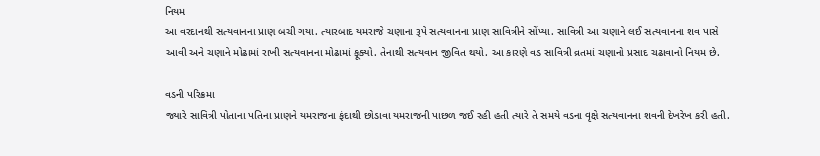નિયમ
આ વરદાનથી સત્યવાનના પ્રાણ બચી ગયા. ત્યારબાદ યમરાજે ચણાના રૂપે સત્યવાનના પ્રાણ સાવિત્રીને સોંપ્યા. સાવિત્રી આ ચણાને લઈ સત્યવાનના શવ પાસે આવી અને ચણાને મોઢામાં રાખી સત્યવાનના મોઢામાં ફૂક્યો. તેનાથી સત્યવાન જીવિત થયો. આ કારણે વડ સાવિત્રી વ્રતમાં ચણાનો પ્રસાદ ચઢાવાનો નિયમ છે.

વડની પરિક્રમા
જ્યારે સાવિત્રી પોતાના પતિના પ્રાણને યમરાજના ફંદાથી છોડાવા યમરાજની પાછળ જઈ રહી હતી ત્યારે તે સમયે વડના વૃક્ષે સત્યવાનના શવની દેખરેખ કરી હતી.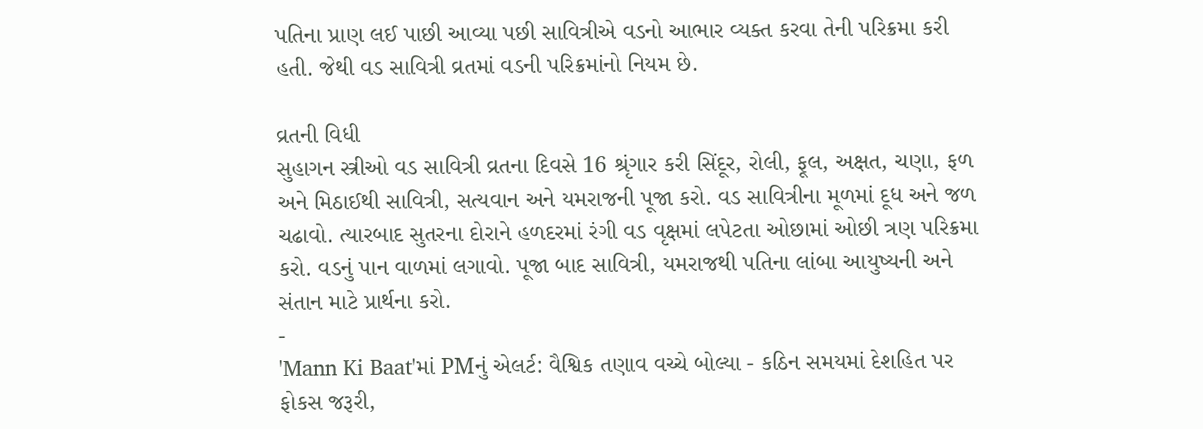પતિના પ્રાણ લઈ પાછી આવ્યા પછી સાવિત્રીએ વડનો આભાર વ્યક્ત કરવા તેની પરિક્રમા કરી હતી. જેથી વડ સાવિત્રી વ્રતમાં વડની પરિક્રમાંનો નિયમ છે.

વ્રતની વિધી
સુહાગન સ્ત્રીઓ વડ સાવિત્રી વ્રતના દિવસે 16 શ્રૃંગાર કરી સિંદૂર, રોલી, ફૂલ, અક્ષત, ચણા, ફળ અને મિઠાઈથી સાવિત્રી, સત્યવાન અને યમરાજની પૂજા કરો. વડ સાવિત્રીના મૂળમાં દૂધ અને જળ ચઢાવો. ત્યારબાદ સુતરના દોરાને હળદરમાં રંગી વડ વૃક્ષમાં લપેટતા ઓછામાં ઓછી ત્રણ પરિક્રમા કરો. વડનું પાન વાળમાં લગાવો. પૂજા બાદ સાવિત્રી, યમરાજથી પતિના લાંબા આયુષ્યની અને સંતાન માટે પ્રાર્થના કરો.
-
'Mann Ki Baat'માં PMનું એલર્ટ: વૈશ્વિક તણાવ વચ્ચે બોલ્યા - કઠિન સમયમાં દેશહિત પર ફોકસ જરૂરી,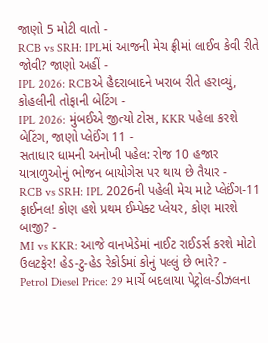જાણો 5 મોટી વાતો -
RCB vs SRH: IPLમાં આજની મેચ ફ્રીમાં લાઈવ કેવી રીતે જોવી? જાણો અહીં -
IPL 2026: RCBએ હૈદરાબાદને ખરાબ રીતે હરાવ્યું, કોહલીની તોફાની બેટિંગ -
IPL 2026: મુંબઈએ જીત્યો ટોસ, KKR પહેલા કરશે બેટિંગ, જાણો પ્લેઈંગ 11 -
સતાધાર ધામની અનોખી પહેલ: રોજ 10 હજાર યાત્રાળુઓનું ભોજન બાયોગેસ પર થાય છે તૈયાર -
RCB vs SRH: IPL 2026ની પહેલી મેચ માટે પ્લેઈંગ-11 ફાઈનલ! કોણ હશે પ્રથમ ઈમ્પેક્ટ પ્લેયર, કોણ મારશે બાજી? -
MI vs KKR: આજે વાનખેડેમાં નાઈટ રાઈડર્સ કરશે મોટો ઉલટફેર! હેડ-ટુ-હેડ રેકોર્ડમાં કોનું પલ્લું છે ભારે? -
Petrol Diesel Price: 29 માર્ચે બદલાયા પેટ્રોલ-ડીઝલના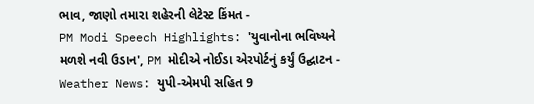ભાવ, જાણો તમારા શહેરની લેટેસ્ટ કિંમત -
PM Modi Speech Highlights: 'યુવાનોના ભવિષ્યને મળશે નવી ઉડાન', PM મોદીએ નોઈડા એરપોર્ટનું કર્યું ઉદ્ઘાટન -
Weather News: યુપી-એમપી સહિત 9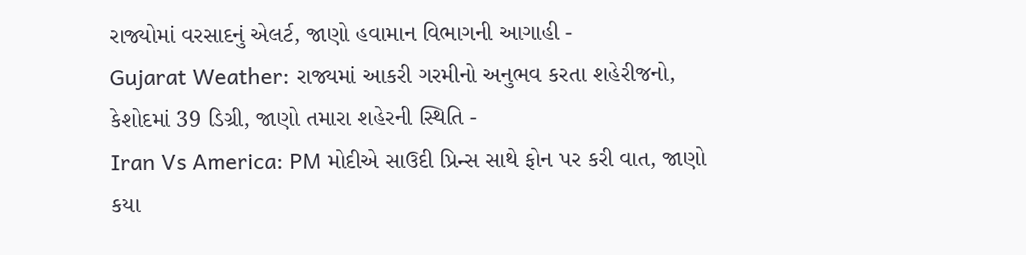રાજ્યોમાં વરસાદનું એલર્ટ, જાણો હવામાન વિભાગની આગાહી -
Gujarat Weather: રાજ્યમાં આકરી ગરમીનો અનુભવ કરતા શહેરીજનો, કેશોદમાં 39 ડિગ્રી, જાણો તમારા શહેરની સ્થિતિ -
Iran Vs America: PM મોદીએ સાઉદી પ્રિન્સ સાથે ફોન પર કરી વાત, જાણો કયા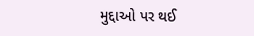મુદ્દાઓ પર થઈ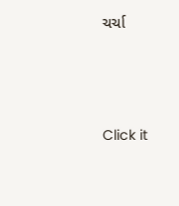ચર્ચા






Click it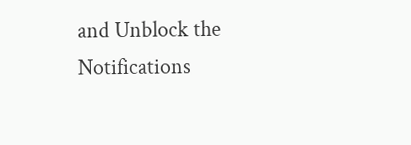and Unblock the Notifications